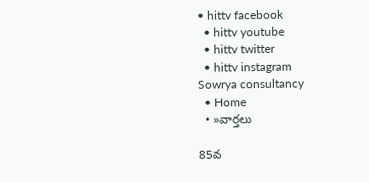• hittv facebook
  • hittv youtube
  • hittv twitter
  • hittv instagram
Sowrya consultancy
  • Home
  • »వార్తలు

85వ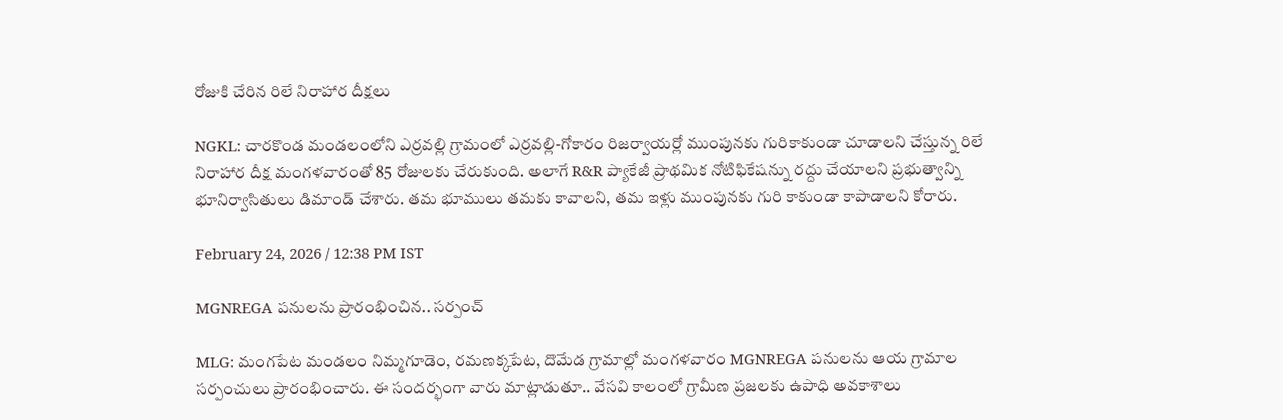రోజుకి చేరిన రిలే నిరాహార దీక్షలు

NGKL: చారకొండ మండలంలోని ఎర్రవల్లి గ్రామంలో ఎర్రవల్లి-గోకారం రిజర్వాయర్లో ముంపునకు గురికాకుండా చూడాలని చేస్తున్న రిలే నిరాహార దీక్ష మంగళవారంతో 85 రోజులకు చేరుకుంది. అలాగే R&R ప్యాకేజీ ప్రాథమిక నోటిఫికేషన్ను రద్దు చేయాలని ప్రభుత్వాన్ని భూనిర్వాసితులు డిమాండ్ చేశారు. తమ భూములు తమకు కావాలని, తమ ఇళ్లు ముంపునకు గురి కాకుండా కాపాడాలని కోరారు.

February 24, 2026 / 12:38 PM IST

MGNREGA పనులను ప్రారంభించిన.. సర్పంచ్

MLG: మంగపేట మండలం నిమ్మగూడెం, రమణక్కపేట, దొమేడ గ్రామాల్లో మంగళవారం MGNREGA పనులను ఆయ గ్రామాల సర్పంచులు ప్రారంభించారు. ఈ సందర్భంగా వారు మాట్లాడుతూ.. వేసవి కాలంలో గ్రామీణ ప్రజలకు ఉపాధి అవకాశాలు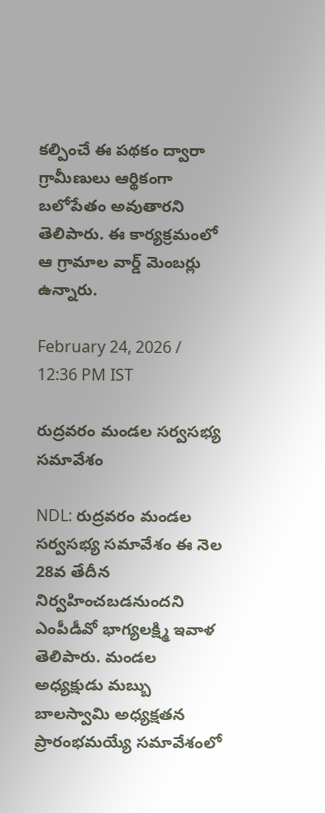కల్పించే ఈ పథకం ద్వారా గ్రామీణులు ఆర్థికంగా బలోపేతం అవుతారని తెలిపారు. ఈ కార్యక్రమంలో ఆ గ్రామాల వార్డ్ మెంబర్లు ఉన్నారు.

February 24, 2026 / 12:36 PM IST

రుద్రవరం మండల సర్వసభ్య సమావేశం

NDL: రుద్రవరం మండల సర్వసభ్య సమావేశం ఈ నెల 28వ తేదీన నిర్వహించబడనుందని ఎంపీడీవో భాగ్యలక్ష్మి ఇవాళ తెలిపారు. మండల అధ్యక్షుడు మబ్బు బాలస్వామి అధ్యక్షతన ప్రారంభమయ్యే సమావేశంలో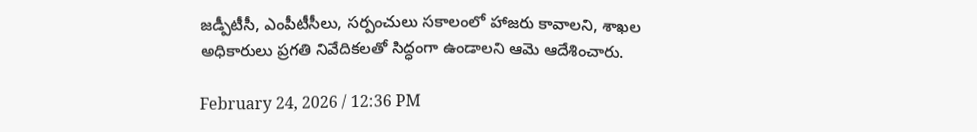జడ్పీటీసీ, ఎంపీటీసీలు, సర్పంచులు సకాలంలో హాజరు కావాలని, శాఖల అధికారులు ప్రగతి నివేదికలతో సిద్ధంగా ఉండాలని ఆమె ఆదేశించారు.

February 24, 2026 / 12:36 PM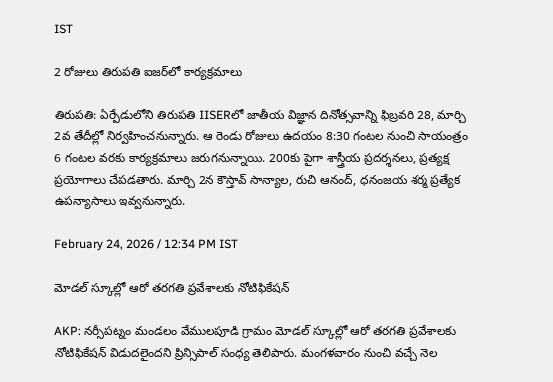IST

2 రోజులు తిరుపతి ఐజర్‌లో కార్యక్రమాలు

తిరుపతి: ఏర్పేడులోని తిరుపతి IISERలో జాతీయ విజ్ఞాన దినోత్సవాన్ని ఫిబ్రవరి 28, మార్చి 2వ తేదీల్లో నిర్వహించనున్నారు. ఆ రెండు రోజులు ఉదయం 8:30 గంటల నుంచి సాయంత్రం 6 గంటల వరకు కార్యక్రమాలు జరుగనున్నాయి. 200కు పైగా శాస్త్రీయ ప్రదర్శనలు, ప్రత్యక్ష ప్రయోగాలు చేపడతారు. మార్చి 2న కౌస్తావ్ సాన్యాల, రుచి ఆనంద్, ధనంజయ శర్మ ప్రత్యేక ఉపన్యాసాలు ఇవ్వనున్నారు.

February 24, 2026 / 12:34 PM IST

మోడల్ స్కూల్లో ఆరో తరగతి ప్రవేశాలకు నోటిఫికేషన్

AKP: నర్సీపట్నం మండలం వేములపూడి గ్రామం మోడల్ స్కూల్లో ఆరో తరగతి ప్రవేశాలకు నోటిఫికేషన్ విడుదలైందని ప్రిన్సిపాల్ సంధ్య తెలిపారు. మంగళవారం నుంచి వచ్చే నెల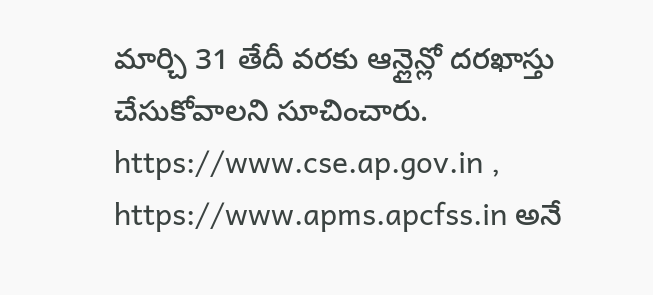మార్చి 31 తేదీ వరకు ఆన్లైన్లో దరఖాస్తు చేసుకోవాలని సూచించారు. https://www.cse.ap.gov.in , https://www.apms.apcfss.in అనే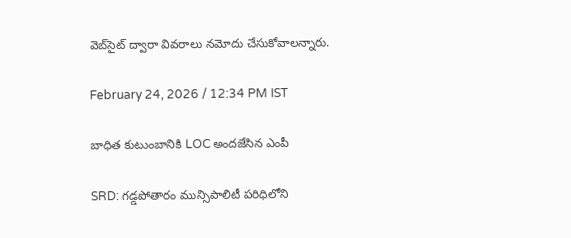వెబ్‌సైట్ ద్వారా వివరాలు నమోదు చేసుకోవాలన్నారు.

February 24, 2026 / 12:34 PM IST

బాధిత కుటుంబానికి LOC అందజేసిన ఎంపీ

SRD: గడ్డపోతారం మున్సిపాలిటీ పరిధిలోని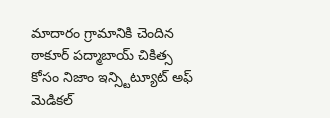మాదారం గ్రామానికి చెందిన ఠాకూర్ పద్మాబాయ్ చికిత్స కోసం నిజాం ఇన్స్టిట్యూట్ అఫ్ మెడికల్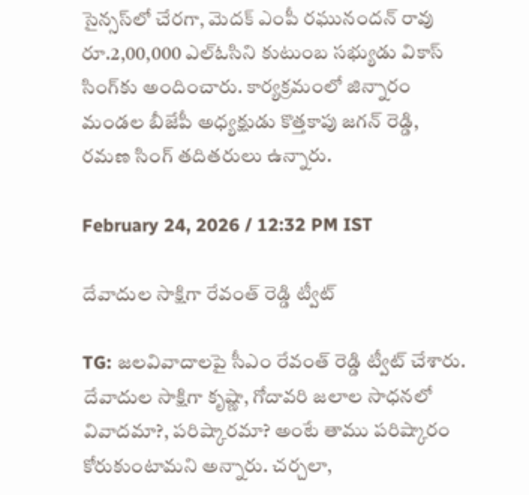సైన్సస్‌లో చేరగా, మెదక్ ఎంపీ రఘునందన్ రావు రూ.2,00,000 ఎల్ఓసిని కుటుంబ సభ్యుడు వికాస్ సింగ్‌కు అందించారు. కార్యక్రమంలో జిన్నారం మండల బీజేపీ అధ్యక్షుడు కొత్తకాపు జగన్ రెడ్డి, రమణ సింగ్ తదితరులు ఉన్నారు.

February 24, 2026 / 12:32 PM IST

దేవాదుల సాక్షిగా రేవంత్ రెడ్డి ట్వీట్

TG: జలవివాదాలపై సీఎం రేవంత్ రెడ్డి ట్వీట్ చేశారు. దేవాదుల సాక్షిగా కృష్ణా, గోదావరి జలాల సాధనలో వివాదమా?, పరిష్కారమా? అంటే తాము పరిష్కారం కోరుకుంటామని అన్నారు. చర్చలా,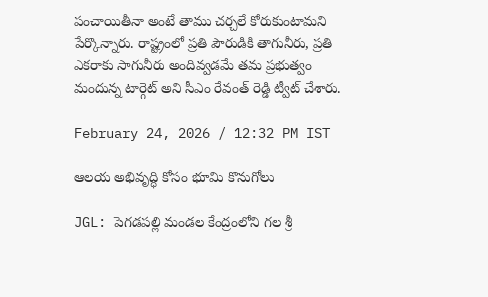పంచాయితీనా అంటే తాము చర్చలే కోరుకుంటామని పేర్కొన్నారు. రాష్ట్రంలో ప్రతి పౌరుడికి తాగునీరు, ప్రతి ఎకరాకు సాగునీరు అందివ్వడమే తమ ప్రభుత్వం మందున్న టార్గెట్ అని సీఎం రేవంత్ రెడ్డి ట్వీట్ చేశారు.

February 24, 2026 / 12:32 PM IST

ఆలయ అభివృద్ధి కోసం భూమి కొనుగోలు

JGL: పెగడపల్లి మండల కేంద్రంలోని గల శ్రీ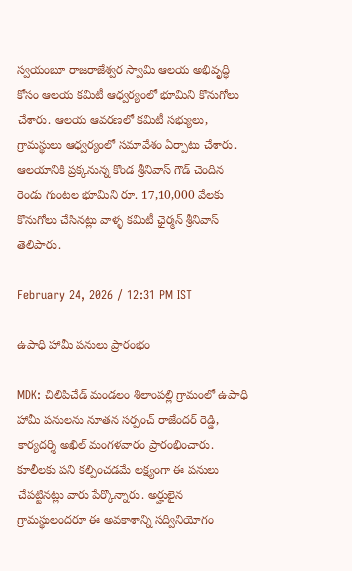స్వయంబూ రాజరాజేశ్వర స్వామి ఆలయ అభివృద్ధి కోసం ఆలయ కమిటీ ఆధ్వర్యంలో భూమిని కొనుగోలు చేశారు. ఆలయ ఆవరణలో కమిటీ సభ్యులు, గ్రామస్థులు ఆధ్వర్యంలో సమావేశం ఏర్పాటు చేశారు. ఆలయానికి ప్రక్కనున్న కొండ శ్రీనివాస్ గౌడ్ చెందిన రెండు గుంటల భూమిని రూ. 17,10,000 వేలకు కొనుగోలు చేసినట్లు వాళ్ళ కమిటీ ఛైర్మన్ శ్రీనివాస్ తెలిపారు.

February 24, 2026 / 12:31 PM IST

ఉపాధి హామీ పనులు ప్రారంభం

MDK: చిలిపిచేడ్ మండలం శిలాంపల్లి గ్రామంలో ఉపాధి హామీ పనులను నూతన సర్పంచ్ రాజేందర్ రెడ్డి, కార్యదర్శి అఖిల్ మంగళవారం ప్రారంభించారు. కూలీలకు పని కల్పించడమే లక్ష్యంగా ఈ పనులు చేపట్టినట్లు వారు పేర్కొన్నారు. అర్హులైన గ్రామస్థులందరూ ఈ అవకాశాన్ని సద్వినియోగం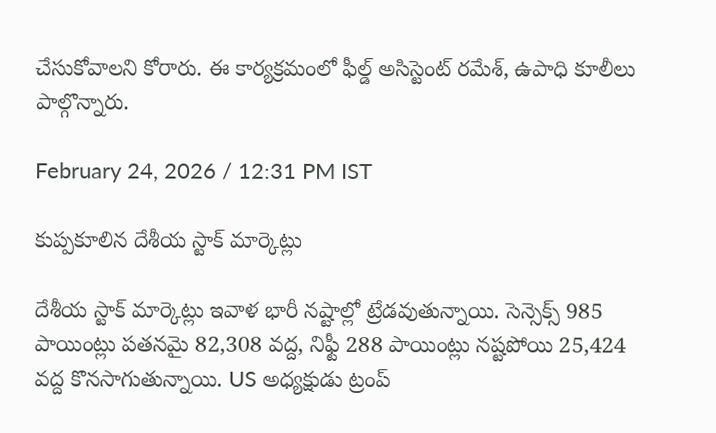చేసుకోవాలని కోరారు. ఈ కార్యక్రమంలో ఫీల్డ్ అసిస్టెంట్ రమేశ్, ఉపాధి కూలీలు పాల్గొన్నారు.

February 24, 2026 / 12:31 PM IST

కుప్పకూలిన దేశీయ స్టాక్ మార్కెట్లు

దేశీయ స్టాక్ మార్కెట్లు ఇవాళ భారీ నష్టాల్లో ట్రేడవుతున్నాయి. సెన్సెక్స్ 985 పాయింట్లు పతనమై 82,308 వద్ద, నిఫ్టీ 288 పాయింట్లు నష్టపోయి 25,424 వద్ద కొనసాగుతున్నాయి. US అధ్యక్షుడు ట్రంప్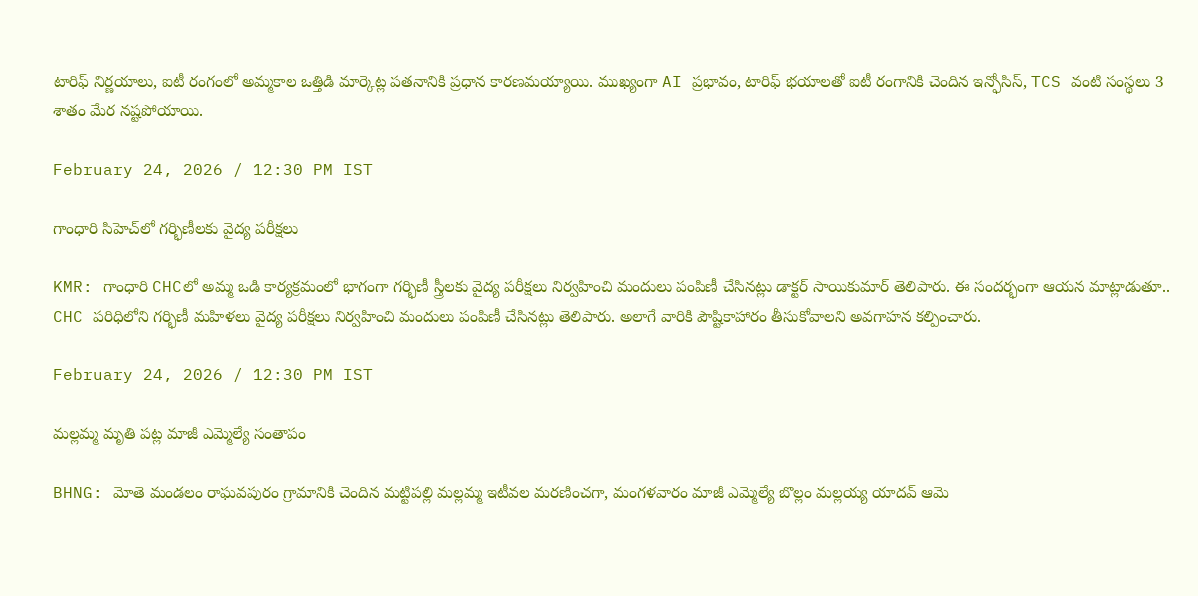టారిఫ్ నిర్ణయాలు, ఐటీ రంగంలో అమ్మకాల ఒత్తిడి మార్కెట్ల పతనానికి ప్రధాన కారణమయ్యాయి. ముఖ్యంగా AI ప్రభావం, టారిఫ్ భయాలతో ఐటీ రంగానికి చెందిన ఇన్ఫోసిస్, TCS వంటి సంస్థలు 3 శాతం మేర నష్టపోయాయి.

February 24, 2026 / 12:30 PM IST

గాంధారి సిహెచ్‌లో గర్భిణీలకు వైద్య పరీక్షలు

KMR: గాంధారి CHCలో అమ్మ ఒడి కార్యక్రమంలో భాగంగా గర్భిణీ స్త్రీలకు వైద్య పరీక్షలు నిర్వహించి మందులు పంపిణీ చేసినట్లు డాక్టర్ సాయికుమార్ తెలిపారు. ఈ సందర్భంగా ఆయన మాట్లాడుతూ.. CHC పరిధిలోని గర్భిణీ మహిళలు వైద్య పరీక్షలు నిర్వహించి మందులు పంపిణీ చేసినట్లు తెలిపారు. అలాగే వారికి పౌష్టికాహారం తీసుకోవాలని అవగాహన కల్పించారు.

February 24, 2026 / 12:30 PM IST

మల్లమ్మ మృతి పట్ల మాజీ ఎమ్మెల్యే సంతాపం

BHNG: మోతె మండలం రాఘవపురం గ్రామానికి చెందిన మట్టిపల్లి మల్లమ్మ ఇటీవల మరణించగా, మంగళవారం మాజీ ఎమ్మెల్యే బొల్లం మల్లయ్య యాదవ్ ఆమె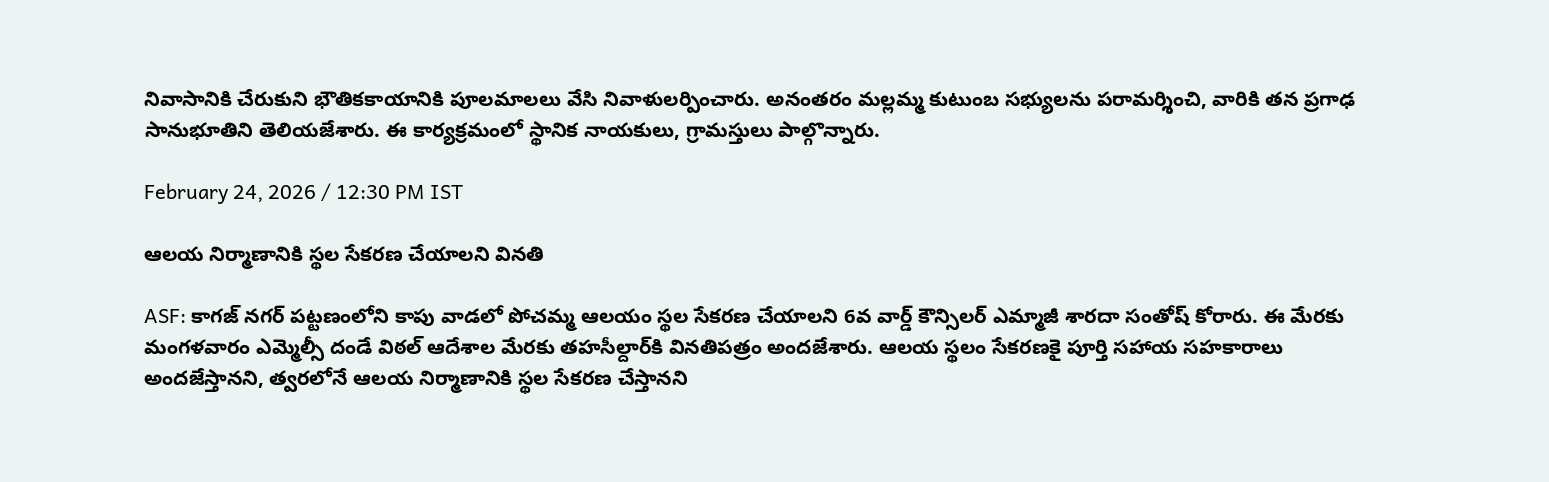నివాసానికి చేరుకుని భౌతికకాయానికి పూలమాలలు వేసి నివాళులర్పించారు. అనంతరం మల్లమ్మ కుటుంబ సభ్యులను పరామర్శించి, వారికి తన ప్రగాఢ సానుభూతిని తెలియజేశారు. ఈ కార్యక్రమంలో స్థానిక నాయకులు, గ్రామస్తులు పాల్గొన్నారు.

February 24, 2026 / 12:30 PM IST

ఆలయ నిర్మాణానికి స్థల సేకరణ చేయాలని వినతి

ASF: కాగజ్ నగర్ పట్టణంలోని కాపు వాడలో పోచమ్మ ఆలయం స్థల సేకరణ చేయాలని 6వ వార్డ్ కౌన్సిలర్ ఎమ్మాజీ శారదా సంతోష్ కోరారు. ఈ మేరకు మంగళవారం ఎమ్మెల్సీ దండే విఠల్ ఆదేశాల మేరకు తహసీల్దార్‌కి వినతిపత్రం అందజేశారు. ఆలయ స్థలం సేకరణకై పూర్తి సహాయ సహకారాలు అందజేస్తానని, త్వరలోనే ఆలయ నిర్మాణానికి స్థల సేకరణ చేస్తానని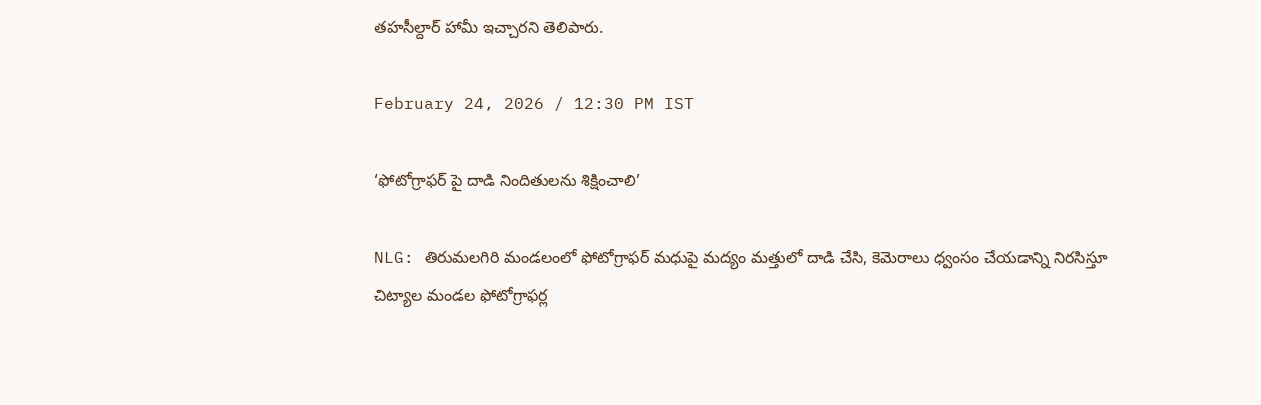తహసీల్దార్ హామీ ఇచ్చారని తెలిపారు.

February 24, 2026 / 12:30 PM IST

‘ఫోటోగ్రాఫర్ పై దాడి నిందితులను శిక్షించాలి’

NLG: తిరుమలగిరి మండలంలో ఫోటోగ్రాఫర్ మధుపై మద్యం మత్తులో దాడి చేసి, కెమెరాలు ధ్వంసం చేయడాన్ని నిరసిస్తూ చిట్యాల మండల ఫోటోగ్రాఫర్ల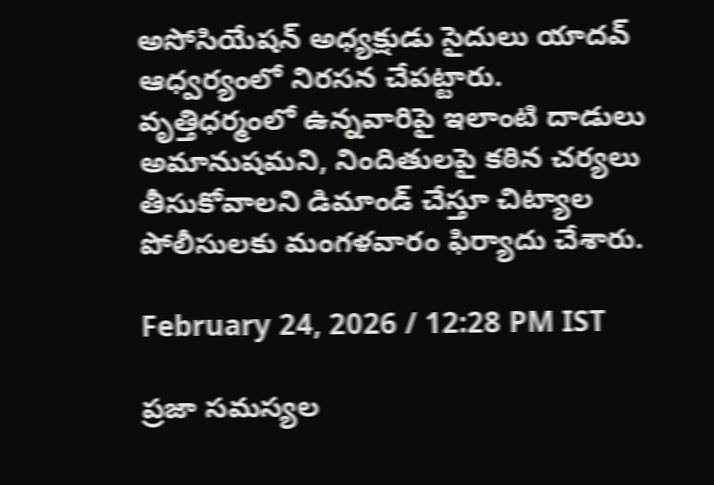అసోసియేషన్ అధ్యక్షుడు సైదులు యాదవ్ ఆధ్వర్యంలో నిరసన చేపట్టారు. వృత్తిధర్మంలో ఉన్నవారిపై ఇలాంటి దాడులు అమానుషమని, నిందితులపై కఠిన చర్యలు తీసుకోవాలని డిమాండ్ చేస్తూ చిట్యాల పోలీసులకు మంగళవారం ఫిర్యాదు చేశారు.

February 24, 2026 / 12:28 PM IST

ప్రజా సమస్యల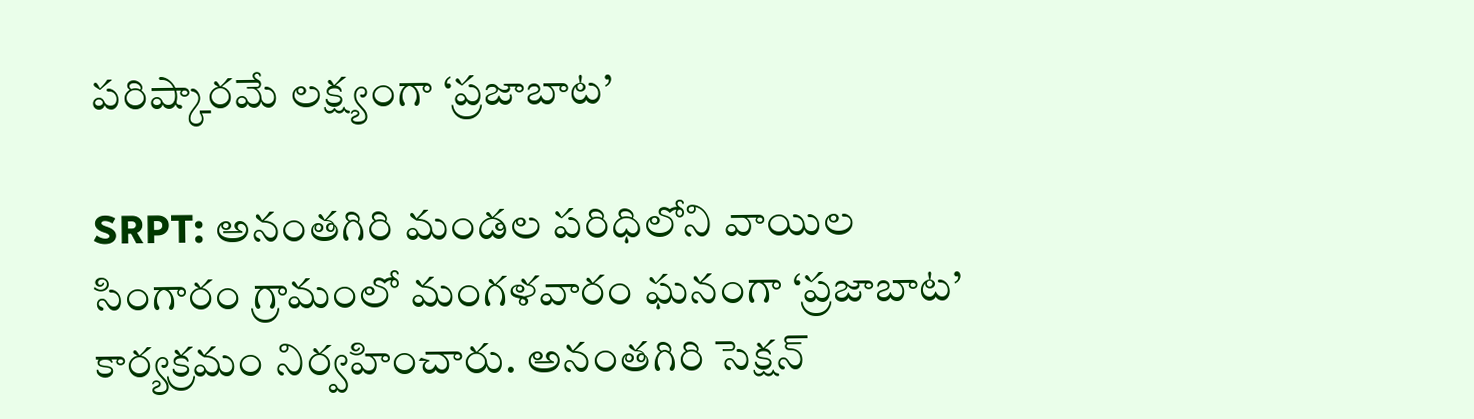పరిష్కారమే లక్ష్యంగా ‘ప్రజాబాట’

SRPT: అనంతగిరి మండల పరిధిలోని వాయిల సింగారం గ్రామంలో మంగళవారం ఘనంగా ‘ప్రజాబాట’ కార్యక్రమం నిర్వహించారు. అనంతగిరి సెక్షన్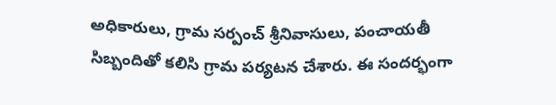అధికారులు, గ్రామ సర్పంచ్ శ్రీనివాసులు, పంచాయతీ సిబ్బందితో కలిసి గ్రామ పర్యటన చేశారు. ఈ సందర్భంగా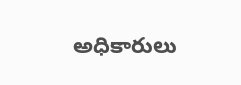అధికారులు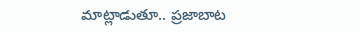మాట్లాడుతూ.. ప్రజాబాట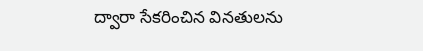ద్వారా సేకరించిన వినతులను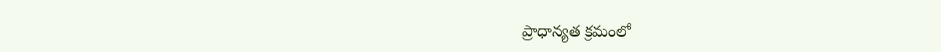ప్రాధాన్యత క్రమంలో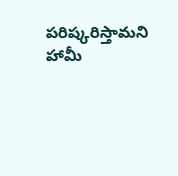పరిష్కరిస్తామని హామీ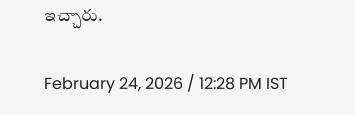ఇచ్చారు.

February 24, 2026 / 12:28 PM IST